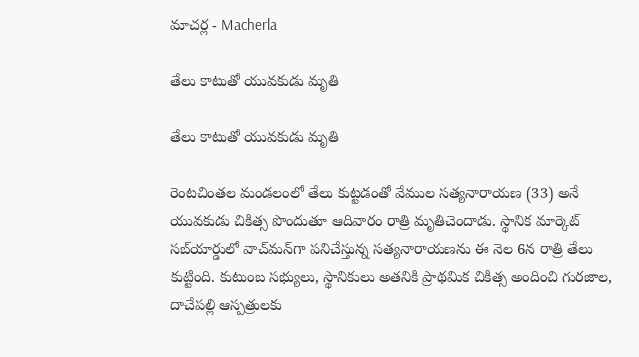మాచ‌ర్ల‌ - Macherla

తేలు కాటుతో యువకుడు మృతి

తేలు కాటుతో యువకుడు మృతి

రెంటచింతల మండలంలో తేలు కుట్టడంతో వేముల సత్యనారాయణ (33) అనే యువకుడు చికిత్స పొందుతూ ఆదివారం రాత్రి మృతిచెందాడు. స్థానిక మార్కెట్ సబ్‌యార్డులో వాచ్‌మన్‌గా పనిచేస్తున్న సత్యనారాయణను ఈ నెల 6న రాత్రి తేలు కుట్టింది. కుటుంబ సభ్యులు, స్థానికులు అతనికి ప్రాథమిక చికిత్స అందించి గురజాల, దాచేపల్లి ఆస్పత్రులకు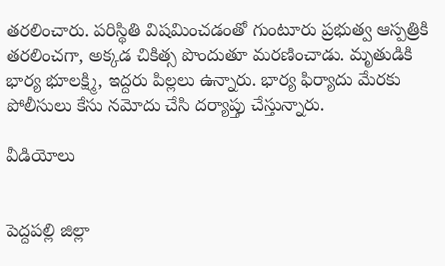తరలించారు. పరిస్థితి విషమించడంతో గుంటూరు ప్రభుత్వ ఆస్పత్రికి తరలించగా, అక్కడ చికిత్స పొందుతూ మరణించాడు. మృతుడికి భార్య భూలక్ష్మి, ఇద్దరు పిల్లలు ఉన్నారు. భార్య ఫిర్యాదు మేరకు పోలీసులు కేసు నమోదు చేసి దర్యాప్తు చేస్తున్నారు.

వీడియోలు


పెద్దపల్లి జిల్లా